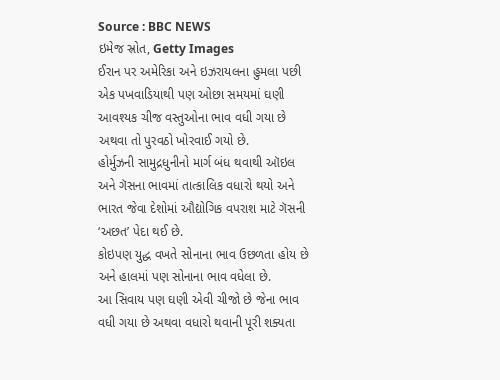Source : BBC NEWS
ઇમેજ સ્રોત, Getty Images
ઈરાન પર અમેરિકા અને ઇઝરાયલના હુમલા પછી એક પખવાડિયાથી પણ ઓછા સમયમાં ઘણી આવશ્યક ચીજ વસ્તુઓના ભાવ વધી ગયા છે અથવા તો પુરવઠો ખોરવાઈ ગયો છે.
હોર્મુઝની સામુદ્રધુનીનો માર્ગ બંધ થવાથી ઑઇલ અને ગૅસના ભાવમાં તાત્કાલિક વધારો થયો અને ભારત જેવા દેશોમાં ઔદ્યોગિક વપરાશ માટે ગૅસની ‘અછત’ પેદા થઈ છે.
કોઇપણ યુદ્ધ વખતે સોનાના ભાવ ઉછળતા હોય છે અને હાલમાં પણ સોનાના ભાવ વધેલા છે.
આ સિવાય પણ ઘણી એવી ચીજો છે જેના ભાવ વધી ગયા છે અથવા વધારો થવાની પૂરી શક્યતા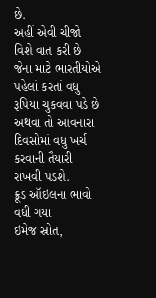છે.
અહીં એવી ચીજો વિશે વાત કરી છે જેના માટે ભારતીયોએ પહેલાં કરતાં વધુ રૂપિયા ચુકવવા પડે છે અથવા તો આવનારા દિવસોમાં વધુ ખર્ચ કરવાની તૈયારી રાખવી પડશે.
ક્રૂડ ઑઇલના ભાવો વધી ગયા
ઇમેજ સ્રોત,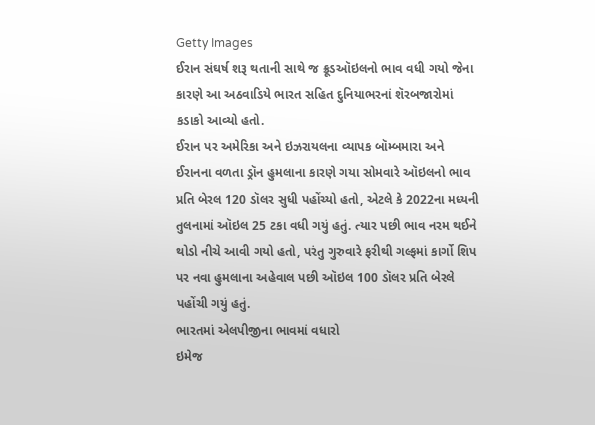Getty Images
ઈરાન સંઘર્ષ શરૂ થતાની સાથે જ ક્રૂડઑઇલનો ભાવ વધી ગયો જેના કારણે આ અઠવાડિયે ભારત સહિત દુનિયાભરનાં શૅરબજારોમાં કડાકો આવ્યો હતો.
ઈરાન પર અમેરિકા અને ઇઝરાયલના વ્યાપક બૉમ્બમારા અને ઈરાનના વળતા ડ્રૉન હુમલાના કારણે ગયા સોમવારે ઑઇલનો ભાવ પ્રતિ બેરલ 120 ડૉલર સુધી પહોંચ્યો હતો, એટલે કે 2022ના મધ્યની તુલનામાં ઑઇલ 25 ટકા વધી ગયું હતું. ત્યાર પછી ભાવ નરમ થઈને થોડો નીચે આવી ગયો હતો, પરંતુ ગુરુવારે ફરીથી ગલ્ફમાં કાર્ગો શિપ પર નવા હુમલાના અહેવાલ પછી ઑઇલ 100 ડૉલર પ્રતિ બેરલે પહોંચી ગયું હતું.
ભારતમાં એલપીજીના ભાવમાં વધારો
ઇમેજ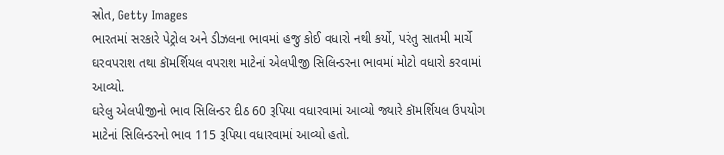સ્રોત, Getty Images
ભારતમાં સરકારે પેટ્રોલ અને ડીઝલના ભાવમાં હજુ કોઈ વધારો નથી કર્યો, પરંતુ સાતમી માર્ચે ઘરવપરાશ તથા કૉમર્શિયલ વપરાશ માટેનાં એલપીજી સિલિન્ડરના ભાવમાં મોટો વધારો કરવામાં આવ્યો.
ઘરેલુ એલપીજીનો ભાવ સિલિન્ડર દીઠ 60 રૂપિયા વધારવામાં આવ્યો જ્યારે કૉમર્શિયલ ઉપયોગ માટેનાં સિલિન્ડરનો ભાવ 115 રૂપિયા વધારવામાં આવ્યો હતો.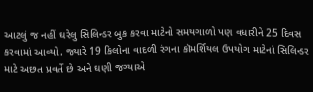આટલું જ નહીં ઘરેલુ સિલિન્ડર બુક કરવા માટેનો સમયગાળો પણ વધારીને 25 દિવસ કરવામાં આવ્યો. જ્યારે 19 કિલોના વાદળી રંગના કૉમર્શિયલ ઉપયોગ માટેનાં સિલિન્ડર માટે અછત પ્રવર્તે છે અને ઘણી જગ્યાએ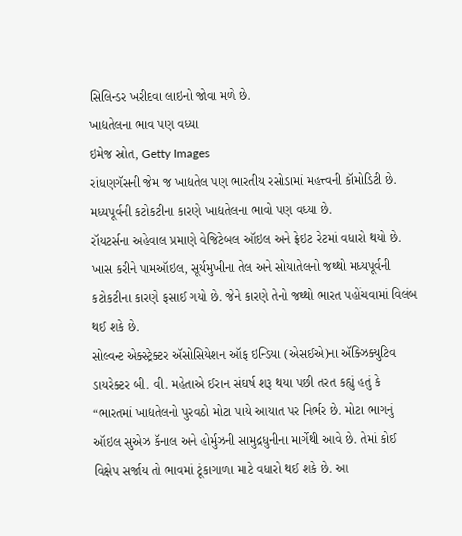સિલિન્ડર ખરીદવા લાઇનો જોવા મળે છે.
ખાદ્યતેલના ભાવ પણ વધ્યા
ઇમેજ સ્રોત, Getty Images
રાંધણગૅસની જેમ જ ખાદ્યતેલ પણ ભારતીય રસોડામાં મહત્ત્વની કૉમોડિટી છે. મધ્યપૂર્વની કટોકટીના કારણે ખાદ્યતેલના ભાવો પણ વધ્યા છે.
રૉયટર્સના અહેવાલ પ્રમાણે વેજિટેબલ ઑઇલ અને ફ્રેઇટ રેટમાં વધારો થયો છે. ખાસ કરીને પામઑઇલ, સૂર્યમુખીના તેલ અને સોયાતેલનો જથ્થો મધ્યપૂર્વની કટોકટીના કારણે ફસાઈ ગયો છે. જેને કારણે તેનો જથ્થો ભારત પહોંચવામાં વિલંબ થઈ શકે છે.
સોલ્વન્ટ એક્સ્ટ્રેક્ટર ઍસોસિયેશન ઑફ ઇન્ડિયા (એસઈએ)ના ઍક્ઝિક્યુટિવ ડાયરેક્ટર બી. વી. મહેતાએ ઈરાન સંઘર્ષ શરૂ થયા પછી તરત કહ્યું હતું કે “ભારતમાં ખાદ્યતેલનો પુરવઠો મોટા પાયે આયાત પર નિર્ભર છે. મોટા ભાગનું ઑઇલ સુએઝ કૅનાલ અને હોર્મુઝની સામુદ્રધુનીના માર્ગેથી આવે છે. તેમાં કોઈ વિક્ષેપ સર્જાય તો ભાવમાં ટૂંકાગાળા માટે વધારો થઈ શકે છે. આ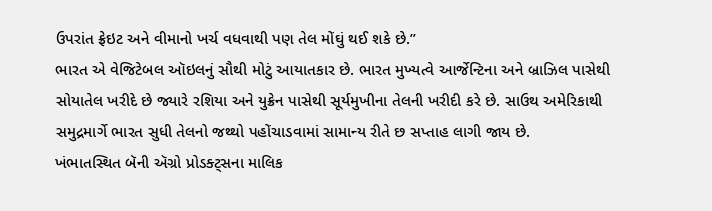ઉપરાંત ફ્રેઇટ અને વીમાનો ખર્ચ વધવાથી પણ તેલ મોંઘું થઈ શકે છે.”
ભારત એ વેજિટેબલ ઑઇલનું સૌથી મોટું આયાતકાર છે. ભારત મુખ્યત્વે આર્જેન્ટિના અને બ્રાઝિલ પાસેથી સોયાતેલ ખરીદે છે જ્યારે રશિયા અને યુક્રેન પાસેથી સૂર્યમુખીના તેલની ખરીદી કરે છે. સાઉથ અમેરિકાથી સમુદ્રમાર્ગે ભારત સુધી તેલનો જથ્થો પહોંચાડવામાં સામાન્ય રીતે છ સપ્તાહ લાગી જાય છે.
ખંભાતસ્થિત બૅની ઍગ્રો પ્રોડક્ટ્સના માલિક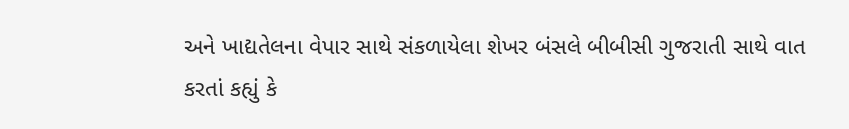અને ખાદ્યતેલના વેપાર સાથે સંકળાયેલા શેખર બંસલે બીબીસી ગુજરાતી સાથે વાત કરતાં કહ્યું કે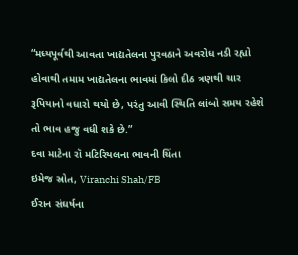“મધ્યપૂર્વથી આવતા ખાદ્યતેલના પુરવઠાને અવરોધ નડી રહ્યો હોવાથી તમામ ખાદ્યતેલના ભાવમાં કિલો દીઠ ત્રણથી ચાર રૂપિયાનો વધારો થયો છે, પરંતુ આવી સ્થિતિ લાંબો સમય રહેશે તો ભાવ હજુ વધી શકે છે.”
દવા માટેના રૉ મટિરિયલના ભાવની ચિંતા
ઇમેજ સ્રોત, Viranchi Shah/FB
ઈરાન સંઘર્ષના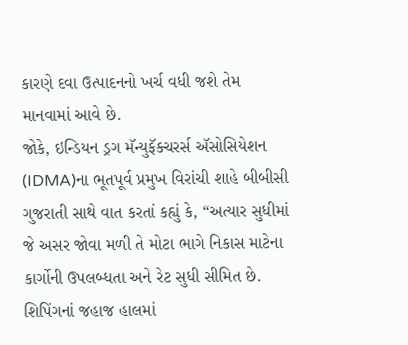કારણે દવા ઉત્પાદનનો ખર્ચ વધી જશે તેમ માનવામાં આવે છે.
જોકે, ઇન્ડિયન ડ્રગ મૅન્યુફૅક્ચરર્સ ઍસોસિયેશન (IDMA)ના ભૂતપૂર્વ પ્રમુખ વિરાંચી શાહે બીબીસી ગુજરાતી સાથે વાત કરતાં કહ્યું કે, “અત્યાર સુધીમાં જે અસર જોવા મળી તે મોટા ભાગે નિકાસ માટેના કાર્ગોની ઉપલબ્ધતા અને રેટ સુધી સીમિત છે. શિપિંગનાં જહાજ હાલમાં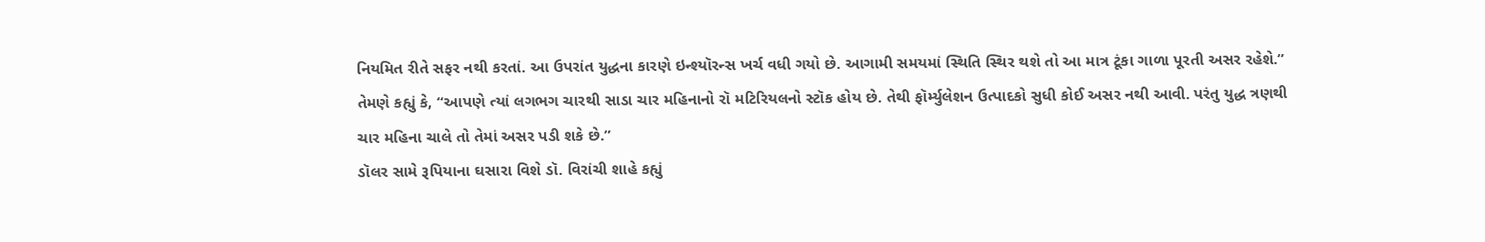નિયમિત રીતે સફર નથી કરતાં. આ ઉપરાંત યુદ્ધના કારણે ઇન્શ્યૉરન્સ ખર્ચ વધી ગયો છે. આગામી સમયમાં સ્થિતિ સ્થિર થશે તો આ માત્ર ટૂંકા ગાળા પૂરતી અસર રહેશે.”
તેમણે કહ્યું કે, “આપણે ત્યાં લગભગ ચારથી સાડા ચાર મહિનાનો રૉ મટિરિયલનો સ્ટૉક હોય છે. તેથી ફૉર્મ્યુલેશન ઉત્પાદકો સુધી કોઈ અસર નથી આવી. પરંતુ યુદ્ધ ત્રણથી ચાર મહિના ચાલે તો તેમાં અસર પડી શકે છે.”
ડૉલર સામે રૂપિયાના ઘસારા વિશે ડૉ. વિરાંચી શાહે કહ્યું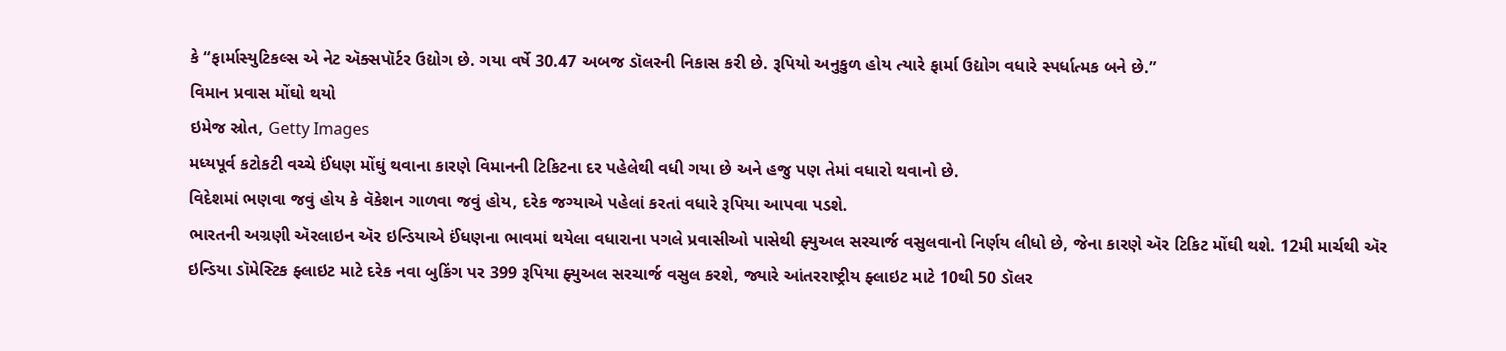કે “ફાર્માસ્યુટિકલ્સ એ નેટ ઍક્સપૉર્ટર ઉદ્યોગ છે. ગયા વર્ષે 30.47 અબજ ડૉલરની નિકાસ કરી છે. રૂપિયો અનુકુળ હોય ત્યારે ફાર્મા ઉદ્યોગ વધારે સ્પર્ધાત્મક બને છે.”
વિમાન પ્રવાસ મોંઘો થયો
ઇમેજ સ્રોત, Getty Images
મધ્યપૂર્વ કટોકટી વચ્ચે ઈંધણ મોંઘું થવાના કારણે વિમાનની ટિકિટના દર પહેલેથી વધી ગયા છે અને હજુ પણ તેમાં વધારો થવાનો છે.
વિદેશમાં ભણવા જવું હોય કે વૅકેશન ગાળવા જવું હોય, દરેક જગ્યાએ પહેલાં કરતાં વધારે રૂપિયા આપવા પડશે.
ભારતની અગ્રણી ઍરલાઇન ઍર ઇન્ડિયાએ ઈંધણના ભાવમાં થયેલા વધારાના પગલે પ્રવાસીઓ પાસેથી ફ્યુઅલ સરચાર્જ વસુલવાનો નિર્ણય લીધો છે, જેના કારણે ઍર ટિકિટ મોંઘી થશે. 12મી માર્ચથી ઍર ઇન્ડિયા ડૉમેસ્ટિક ફ્લાઇટ માટે દરેક નવા બુકિંગ પર 399 રૂપિયા ફ્યુઅલ સરચાર્જ વસુલ કરશે, જ્યારે આંતરરાષ્ટ્રીય ફ્લાઇટ માટે 10થી 50 ડૉલર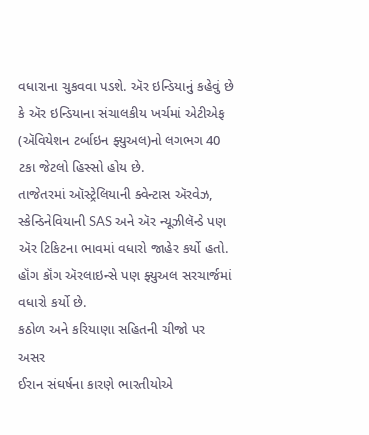વધારાના ચુકવવા પડશે. ઍર ઇન્ડિયાનું કહેવું છે કે ઍર ઇન્ડિયાના સંચાલકીય ખર્ચમાં એટીએફ (ઍવિયેશન ટર્બાઇન ફ્યુઅલ)નો લગભગ 40 ટકા જેટલો હિસ્સો હોય છે.
તાજેતરમાં ઑસ્ટ્રેલિયાની ક્વેન્ટાસ ઍરવેઝ, સ્કેન્ડિનેવિયાની SAS અને ઍર ન્યૂઝીલૅન્ડે પણ ઍર ટિકિટના ભાવમાં વધારો જાહેર કર્યો હતો. હૉંગ કૉંગ ઍરલાઇન્સે પણ ફ્યુઅલ સરચાર્જમાં વધારો કર્યો છે.
કઠોળ અને કરિયાણા સહિતની ચીજો પર અસર
ઈરાન સંઘર્ષના કારણે ભારતીયોએ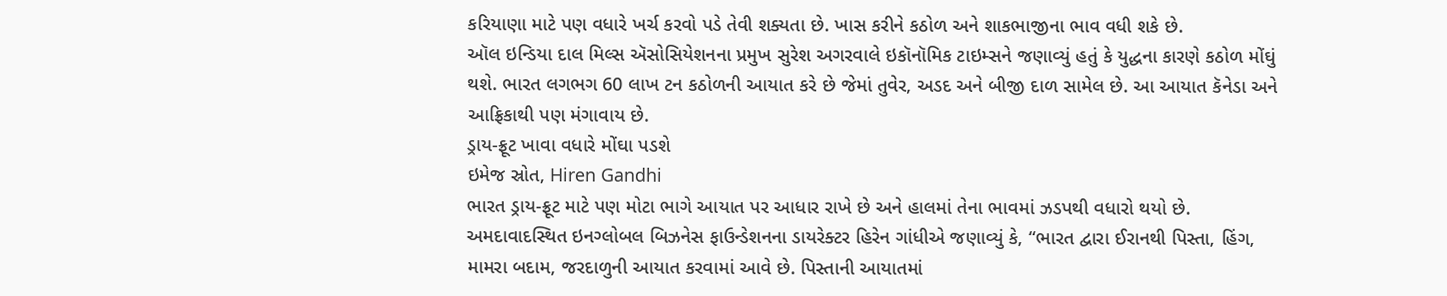કરિયાણા માટે પણ વધારે ખર્ચ કરવો પડે તેવી શક્યતા છે. ખાસ કરીને કઠોળ અને શાકભાજીના ભાવ વધી શકે છે.
ઑલ ઇન્ડિયા દાલ મિલ્સ ઍસોસિયેશનના પ્રમુખ સુરેશ અગરવાલે ઇકૉનૉમિક ટાઇમ્સને જણાવ્યું હતું કે યુદ્ધના કારણે કઠોળ મોંઘું થશે. ભારત લગભગ 60 લાખ ટન કઠોળની આયાત કરે છે જેમાં તુવેર, અડદ અને બીજી દાળ સામેલ છે. આ આયાત કૅનેડા અને આફ્રિકાથી પણ મંગાવાય છે.
ડ્રાય-ફ્રૂટ ખાવા વધારે મોંઘા પડશે
ઇમેજ સ્રોત, Hiren Gandhi
ભારત ડ્રાય-ફ્રૂટ માટે પણ મોટા ભાગે આયાત પર આધાર રાખે છે અને હાલમાં તેના ભાવમાં ઝડપથી વધારો થયો છે.
અમદાવાદસ્થિત ઇનગ્લોબલ બિઝનેસ ફાઉન્ડેશનના ડાયરેક્ટર હિરેન ગાંધીએ જણાવ્યું કે, “ભારત દ્વારા ઈરાનથી પિસ્તા, હિંગ, મામરા બદામ, જરદાળુની આયાત કરવામાં આવે છે. પિસ્તાની આયાતમાં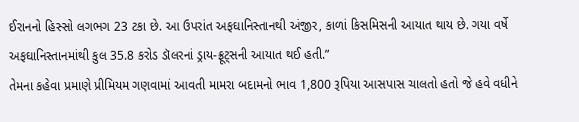ઈરાનનો હિસ્સો લગભગ 23 ટકા છે. આ ઉપરાંત અફઘાનિસ્તાનથી અંજીર, કાળાં કિસમિસની આયાત થાય છે. ગયા વર્ષે અફઘાનિસ્તાનમાંથી કુલ 35.8 કરોડ ડૉલરનાં ડ્રાય-ફ્રૂટ્સની આયાત થઈ હતી.”
તેમના કહેવા પ્રમાણે પ્રીમિયમ ગણવામાં આવતી મામરા બદામનો ભાવ 1,800 રૂપિયા આસપાસ ચાલતો હતો જે હવે વધીને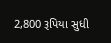2,800 રૂપિયા સુધી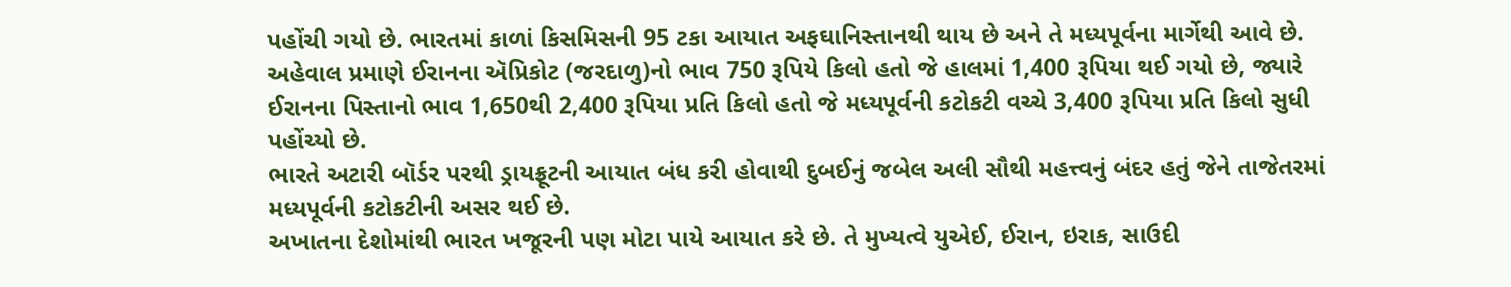પહોંચી ગયો છે. ભારતમાં કાળાં કિસમિસની 95 ટકા આયાત અફઘાનિસ્તાનથી થાય છે અને તે મધ્યપૂર્વના માર્ગેથી આવે છે.
અહેવાલ પ્રમાણે ઈરાનના ઍપ્રિકોટ (જરદાળુ)નો ભાવ 750 રૂપિયે કિલો હતો જે હાલમાં 1,400 રૂપિયા થઈ ગયો છે, જ્યારે ઈરાનના પિસ્તાનો ભાવ 1,650થી 2,400 રૂપિયા પ્રતિ કિલો હતો જે મધ્યપૂર્વની કટોકટી વચ્ચે 3,400 રૂપિયા પ્રતિ કિલો સુધી પહોંચ્યો છે.
ભારતે અટારી બૉર્ડર પરથી ડ્રાયફ્રૂટની આયાત બંધ કરી હોવાથી દુબઈનું જબેલ અલી સૌથી મહત્ત્વનું બંદર હતું જેને તાજેતરમાં મધ્યપૂર્વની કટોકટીની અસર થઈ છે.
અખાતના દેશોમાંથી ભારત ખજૂરની પણ મોટા પાયે આયાત કરે છે. તે મુખ્યત્વે યુએઈ, ઈરાન, ઇરાક, સાઉદી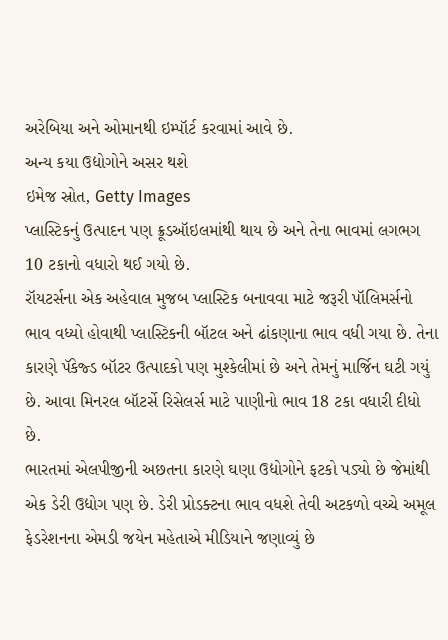અરેબિયા અને ઓમાનથી ઇમ્પૉર્ટ કરવામાં આવે છે.
અન્ય કયા ઉદ્યોગોને અસર થશે
ઇમેજ સ્રોત, Getty Images
પ્લાસ્ટિકનું ઉત્પાદન પણ ક્રૂડઑઇલમાંથી થાય છે અને તેના ભાવમાં લગભગ 10 ટકાનો વધારો થઈ ગયો છે.
રૉયટર્સના એક અહેવાલ મુજબ પ્લાસ્ટિક બનાવવા માટે જરૂરી પૉલિમર્સનો ભાવ વધ્યો હોવાથી પ્લાસ્ટિકની બૉટલ અને ઢાંકણાના ભાવ વધી ગયા છે. તેના કારણે પૅકેજ્ડ બૉટર ઉત્પાદકો પણ મુશ્કેલીમાં છે અને તેમનું માર્જિન ઘટી ગયું છે. આવા મિનરલ બૉટર્સે રિસેલર્સ માટે પાણીનો ભાવ 18 ટકા વધારી દીધો છે.
ભારતમાં એલપીજીની અછતના કારણે ઘણા ઉદ્યોગોને ફટકો પડ્યો છે જેમાંથી એક ડેરી ઉદ્યોગ પણ છે. ડેરી પ્રોડક્ટના ભાવ વધશે તેવી અટકળો વચ્ચે અમૂલ ફેડરેશનના એમડી જયેન મહેતાએ મીડિયાને જણાવ્યું છે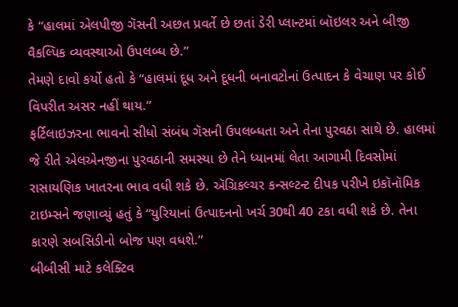કે “હાલમાં એલપીજી ગૅસની અછત પ્રવર્તે છે છતાં ડેરી પ્લાન્ટમાં બૉઇલર અને બીજી વૈકલ્પિક વ્યવસ્થાઓ ઉપલબ્ધ છે.”
તેમણે દાવો કર્યો હતો કે “હાલમાં દૂધ અને દૂધની બનાવટોનાં ઉત્પાદન કે વેચાણ પર કોઈ વિપરીત અસર નહીં થાય.”
ફર્ટિલાઇઝરના ભાવનો સીધો સંબંધ ગૅસની ઉપલબ્ધતા અને તેના પુરવઠા સાથે છે. હાલમાં જે રીતે એલએનજીના પુરવઠાની સમસ્યા છે તેને ધ્યાનમાં લેતા આગામી દિવસોમાં રાસાયણિક ખાતરના ભાવ વધી શકે છે. ઍગ્રિકલ્ચર કન્સલ્ટન્ટ દીપક પરીખે ઇકૉનૉમિક ટાઇમ્સને જણાવ્યું હતું કે “યુરિયાનાં ઉત્પાદનનો ખર્ચ 30થી 40 ટકા વધી શકે છે. તેના કારણે સબસિડીનો બોજ પણ વધશે.”
બીબીસી માટે કલેક્ટિવ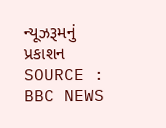ન્યૂઝરૂમનું પ્રકાશન
SOURCE : BBC NEWS